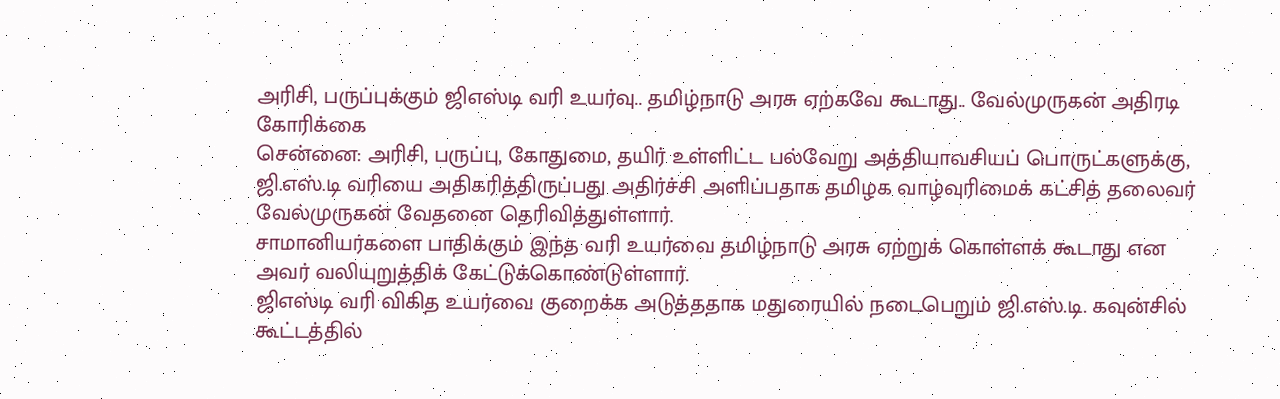அரிசி, பருப்புக்கும் ஜிஎஸ்டி வரி உயர்வு.. தமிழ்நாடு அரசு ஏற்கவே கூடாது.. வேல்முருகன் அதிரடி கோரிக்கை
சென்னை: அரிசி, பருப்பு, கோதுமை, தயிர் உள்ளிட்ட பல்வேறு அத்தியாவசியப் பொருட்களுக்கு, ஜி.எஸ்.டி வரியை அதிகரித்திருப்பது அதிர்ச்சி அளிப்பதாக தமிழக வாழ்வுரிமைக் கட்சித் தலைவர் வேல்முருகன் வேதனை தெரிவித்துள்ளார்.
சாமானியர்களை பாதிக்கும் இந்த வரி உயர்வை தமிழ்நாடு அரசு ஏற்றுக் கொள்ளக் கூடாது என அவர் வலியுறுத்திக் கேட்டுக்கொண்டுள்ளார்.
ஜிஎஸ்டி வரி விகித உயர்வை குறைக்க அடுத்ததாக மதுரையில் நடைபெறும் ஜி.எஸ்.டி. கவுன்சில் கூட்டத்தில்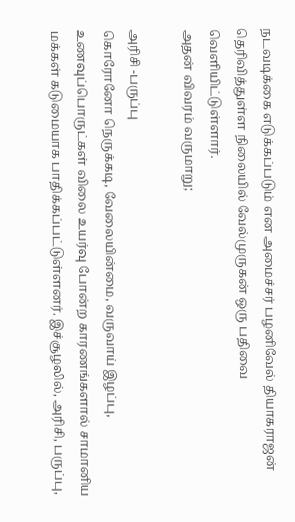நடவடிக்கை எடுக்கப்படும் என அமைச்சர் பழனிவேல் தியாகராஜன் தெரிவித்துள்ள நிலையில் வேல்முருகன் ஒரு பதிவை வெளியிட்டுள்ளார்.
அதன் விவரம் வருமாறு;

அரிசி -பருப்பு
கொரோனோ நெருக்கடி, வேலையின்மை, வருவாய் இழப்பு, உணவுப்பொருட்கள் விலை உயர்வு போன்ற காரணங்களால் சாமானிய மக்கள் கடுமையாக பாதிக்கப்பட்டுள்ளனர். இச்சூழலில், அரிசி, பருப்பு,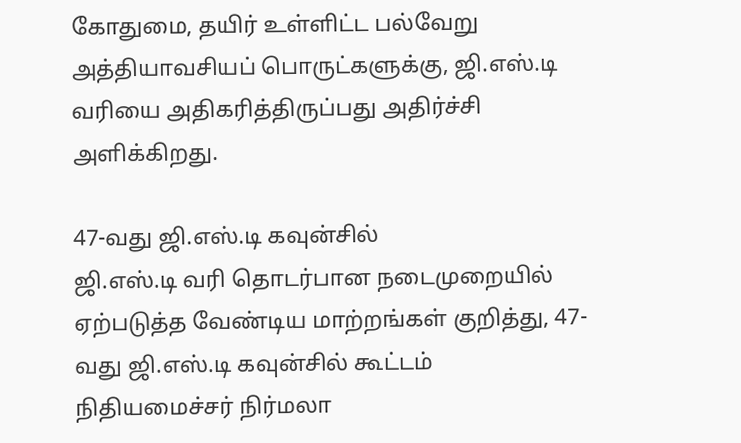கோதுமை, தயிர் உள்ளிட்ட பல்வேறு அத்தியாவசியப் பொருட்களுக்கு, ஜி.எஸ்.டி வரியை அதிகரித்திருப்பது அதிர்ச்சி அளிக்கிறது.

47-வது ஜி.எஸ்.டி கவுன்சில்
ஜி.எஸ்.டி வரி தொடர்பான நடைமுறையில் ஏற்படுத்த வேண்டிய மாற்றங்கள் குறித்து, 47-வது ஜி.எஸ்.டி கவுன்சில் கூட்டம் நிதியமைச்சர் நிர்மலா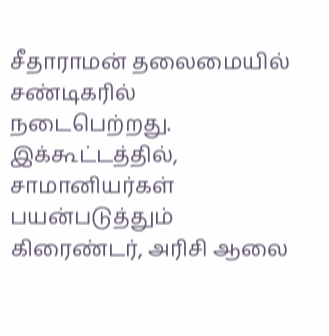சீதாராமன் தலைமையில் சண்டிகரில் நடைபெற்றது. இக்கூட்டத்தில், சாமானியர்கள் பயன்படுத்தும் கிரைண்டர், அரிசி ஆலை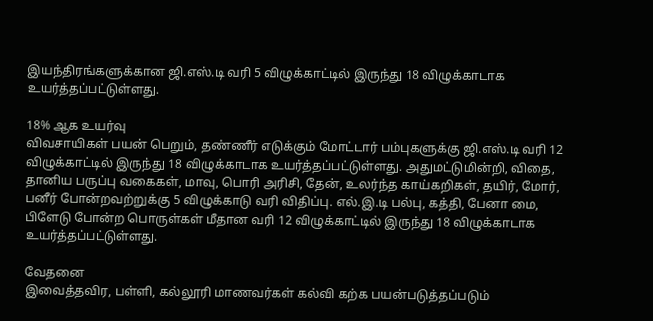இயந்திரங்களுக்கான ஜி.எஸ்.டி வரி 5 விழுக்காட்டில் இருந்து 18 விழுக்காடாக உயர்த்தப்பட்டுள்ளது.

18% ஆக உயர்வு
விவசாயிகள் பயன் பெறும், தண்ணீர் எடுக்கும் மோட்டார் பம்புகளுக்கு ஜி.எஸ்.டி வரி 12 விழுக்காட்டில் இருந்து 18 விழுக்காடாக உயர்த்தப்பட்டுள்ளது. அதுமட்டுமின்றி, விதை, தானிய பருப்பு வகைகள், மாவு, பொரி அரிசி, தேன், உலர்ந்த காய்கறிகள், தயிர், மோர், பனீர் போன்றவற்றுக்கு 5 விழுக்காடு வரி விதிப்பு. எல்.இ.டி பல்பு, கத்தி, பேனா மை, பிளேடு போன்ற பொருள்கள் மீதான வரி 12 விழுக்காட்டில் இருந்து 18 விழுக்காடாக உயர்த்தப்பட்டுள்ளது.

வேதனை
இவைத்தவிர, பள்ளி, கல்லூரி மாணவர்கள் கல்வி கற்க பயன்படுத்தப்படும்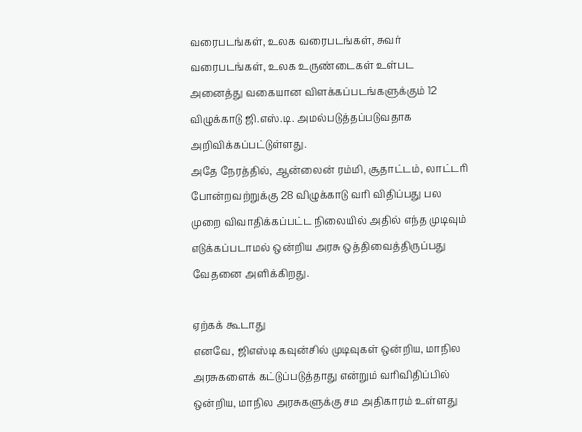வரைபடங்கள், உலக வரைபடங்கள், சுவர் வரைபடங்கள், உலக உருண்டைகள் உள்பட அனைத்து வகையான விளக்கப்படங்களுக்கும் 12 விழுக்காடு ஜி.எஸ்.டி. அமல்படுத்தப்படுவதாக அறிவிக்கப்பட்டுள்ளது.
அதே நேரத்தில், ஆன்லைன் ரம்மி, சூதாட்டம், லாட்டரி போன்றவற்றுக்கு 28 விழுக்காடு வரி விதிப்பது பல முறை விவாதிக்கப்பட்ட நிலையில் அதில் எந்த முடிவும் எடுக்கப்படாமல் ஒன்றிய அரசு ஒத்திவைத்திருப்பது வேதனை அளிக்கிறது.

ஏற்கக் கூடாது
எனவே, ஜிஎஸ்டி கவுன்சில் முடிவுகள் ஒன்றிய, மாநில அரசுகளைக் கட்டுப்படுத்தாது என்றும் வரிவிதிப்பில் ஒன்றிய, மாநில அரசுகளுக்கு சம அதிகாரம் உள்ளது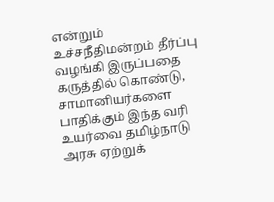என்றும் உச்சநீதிமன்றம் தீர்ப்பு வழங்கி இருப்பதை கருத்தில் கொண்டு, சாமானியர்களை பாதிக்கும் இந்த வரி உயர்வை தமிழ்நாடு அரசு ஏற்றுக்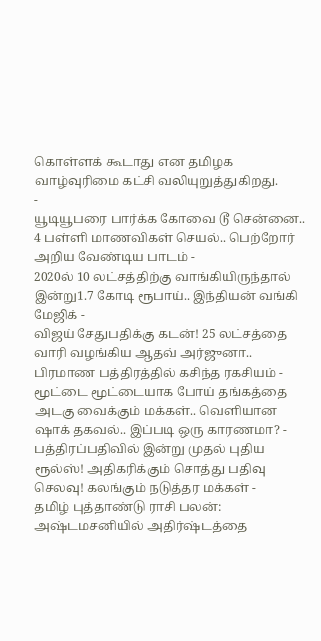கொள்ளக் கூடாது என தமிழக வாழ்வுரிமை கட்சி வலியுறுத்துகிறது.
-
யூடியூபரை பார்க்க கோவை டூ சென்னை.. 4 பள்ளி மாணவிகள் செயல்.. பெற்றோர் அறிய வேண்டிய பாடம் -
2020ல் 10 லட்சத்திற்கு வாங்கியிருந்தால் இன்று1.7 கோடி ரூபாய்.. இந்தியன் வங்கி மேஜிக் -
விஜய் சேதுபதிக்கு கடன்! 25 லட்சத்தை வாரி வழங்கிய ஆதவ் அர்ஜுனா.. பிரமாண பத்திரத்தில் கசிந்த ரகசியம் -
மூட்டை மூட்டையாக போய் தங்கத்தை அடகு வைக்கும் மக்கள்.. வெளியான ஷாக் தகவல்.. இப்படி ஒரு காரணமா? -
பத்திரப்பதிவில் இன்று முதல் புதிய ரூல்ஸ்! அதிகரிக்கும் சொத்து பதிவு செலவு! கலங்கும் நடுத்தர மக்கள் -
தமிழ் புத்தாண்டு ராசி பலன்: அஷ்டமசனியில் அதிர்ஷ்டத்தை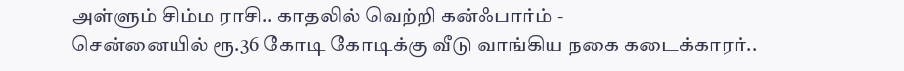அள்ளும் சிம்ம ராசி.. காதலில் வெற்றி கன்ஃபார்ம் -
சென்னையில் ரூ.36 கோடி கோடிக்கு வீடு வாங்கிய நகை கடைக்காரர்..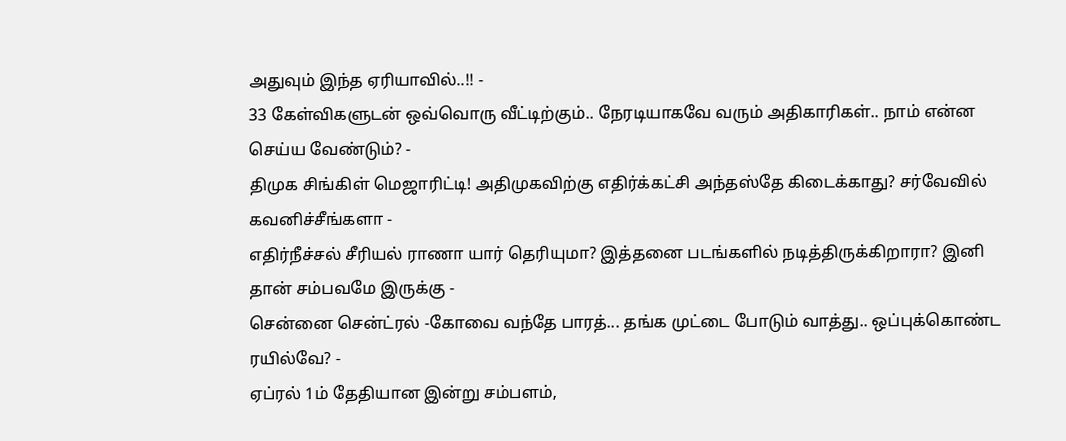அதுவும் இந்த ஏரியாவில்..!! -
33 கேள்விகளுடன் ஒவ்வொரு வீட்டிற்கும்.. நேரடியாகவே வரும் அதிகாரிகள்.. நாம் என்ன செய்ய வேண்டும்? -
திமுக சிங்கிள் மெஜாரிட்டி! அதிமுகவிற்கு எதிர்க்கட்சி அந்தஸ்தே கிடைக்காது? சர்வேவில் கவனிச்சீங்களா -
எதிர்நீச்சல் சீரியல் ராணா யார் தெரியுமா? இத்தனை படங்களில் நடித்திருக்கிறாரா? இனி தான் சம்பவமே இருக்கு -
சென்னை சென்ட்ரல் -கோவை வந்தே பாரத்... தங்க முட்டை போடும் வாத்து.. ஒப்புக்கொண்ட ரயில்வே? -
ஏப்ரல் 1ம் தேதியான இன்று சம்பளம்,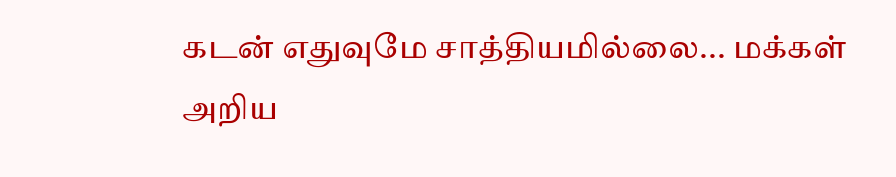கடன் எதுவுமே சாத்தியமில்லை... மக்கள் அறிய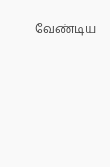வேண்டிய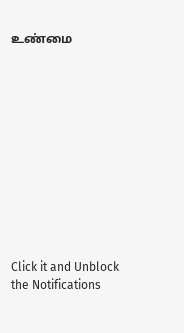உண்மை












Click it and Unblock the Notifications